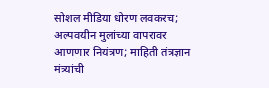सोशल मीडिया धोरण लवकरच; अल्पवयीन मुलांच्या वापरावर आणणार नियंत्रण; माहिती तंत्रज्ञान मंत्र्यांची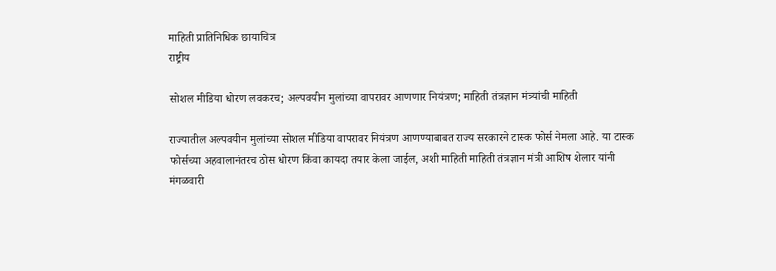माहिती प्रातिनिधिक छायाचित्र
राष्ट्रीय

सोशल मीडिया धोरण लवकरच; अल्पवयीन मुलांच्या वापरावर आणणार नियंत्रण; माहिती तंत्रज्ञान मंत्र्यांची माहिती

राज्यातील अल्पवयीन मुलांच्या सोशल मीडिया वापरावर नियंत्रण आणण्याबाबत राज्य सरकारने टास्क फोर्स नेमला आहे. या टास्क फोर्सच्या अहवालानंतरच ठोस धोरण किंवा कायदा तयार केला जाईल, अशी माहिती माहिती तंत्रज्ञान मंत्री आशिष शेलार यांनी मंगळवारी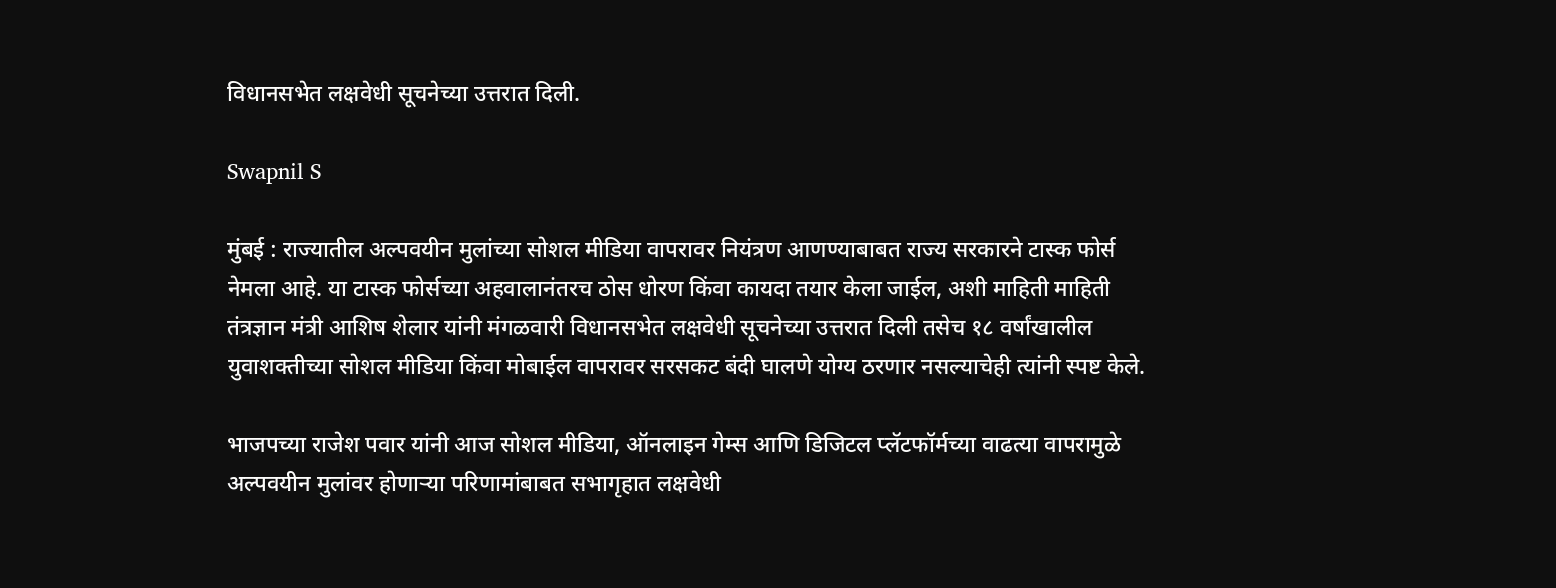विधानसभेत लक्षवेधी सूचनेच्या उत्तरात दिली.

Swapnil S

मुंबई : राज्यातील अल्पवयीन मुलांच्या सोशल मीडिया वापरावर नियंत्रण आणण्याबाबत राज्य सरकारने टास्क फोर्स नेमला आहे. या टास्क फोर्सच्या अहवालानंतरच ठोस धोरण किंवा कायदा तयार केला जाईल, अशी माहिती माहिती तंत्रज्ञान मंत्री आशिष शेलार यांनी मंगळवारी विधानसभेत लक्षवेधी सूचनेच्या उत्तरात दिली तसेच १८ वर्षांखालील युवाशक्तीच्या सोशल मीडिया किंवा मोबाईल वापरावर सरसकट बंदी घालणे योग्य ठरणार नसल्याचेही त्यांनी स्पष्ट केले.

भाजपच्या राजेश पवार यांनी आज सोशल मीडिया, ऑनलाइन गेम्स आणि डिजिटल प्लॅटफॉर्मच्या वाढत्या वापरामुळे अल्पवयीन मुलांवर होणाऱ्या परिणामांबाबत सभागृहात लक्षवेधी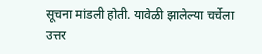सूचना मांडली होती. यावेळी झालेल्या चर्चेला उत्तर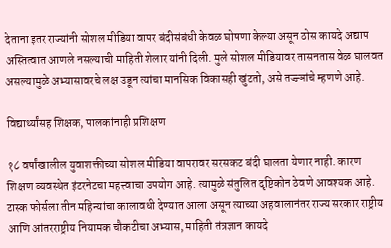देताना इतर राज्यांनी सोशल मीडिया वापर बंदीसंबंधी केवळ घोषणा केल्या असून ठोस कायदे अद्याप अस्तित्वात आणले नसल्याची माहिती शेलार यांनी दिली. मुले सोशल मीडियावर तासनतास वेळ घालवत असल्यामुळे अभ्यासावरचे लक्ष उडून त्यांचा मानसिक विकासही खुंटतो, असे तज्ज्ञांचे म्हणणे आहे.

विद्यार्थ्यांसह शिक्षक, पालकांनाही प्रशिक्षण

१८ वर्षांखालील युवाशक्तीच्या सोशल मीडिया वापरावर सरसकट बंदी घालता येणार नाही. कारण शिक्षण व्यवस्थेत इंटरनेटचा महत्त्वाचा उपयोग आहे. त्यामुळे संतुलित दृष्टिकोन ठेवणे आवश्यक आहे. टास्क फोर्सला तीन महिन्यांचा कालावधी देण्यात आला असून त्याच्या अहवालानंतर राज्य सरकार राष्ट्रीय आणि आंतरराष्ट्रीय नियामक चौकटीचा अभ्यास, माहिती तंत्रज्ञान कायदे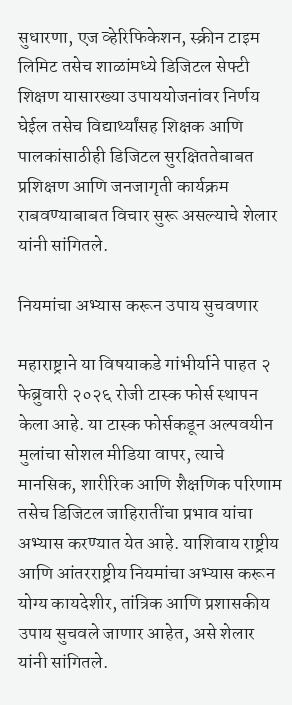सुधारणा, एज व्हेरिफिकेशन, स्क्रीन टाइम लिमिट तसेच शाळांमध्ये डिजिटल सेफ्टी शिक्षण यासारख्या उपाययोजनांवर निर्णय घेईल तसेच विद्यार्थ्यांसह शिक्षक आणि पालकांसाठीही डिजिटल सुरक्षिततेबाबत प्रशिक्षण आणि जनजागृती कार्यक्रम राबवण्याबाबत विचार सुरू असल्याचे शेलार यांनी सांगितले.

नियमांचा अभ्यास करून उपाय सुचवणार

महाराष्ट्राने या विषयाकडे गांभीर्याने पाहत २ फेब्रुवारी २०२६ रोजी टास्क फोर्स स्थापन केला आहे. या टास्क फोर्सकडून अल्पवयीन मुलांचा सोशल मीडिया वापर, त्याचे मानसिक, शारीरिक आणि शैक्षणिक परिणाम तसेच डिजिटल जाहिरातींचा प्रभाव यांचा अभ्यास करण्यात येत आहे. याशिवाय राष्ट्रीय आणि आंतरराष्ट्रीय नियमांचा अभ्यास करून योग्य कायदेशीर, तांत्रिक आणि प्रशासकीय उपाय सुचवले जाणार आहेत, असे शेलार यांनी सांगितले.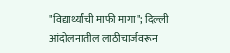"विद्यार्थ्यांची माफी मागा"; दिल्ली आंदोलनातील लाठीचार्जवरून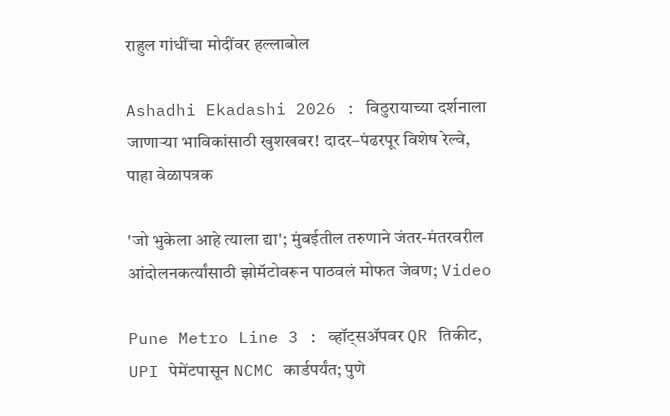राहुल गांधींचा मोदींवर हल्लाबोल

Ashadhi Ekadashi 2026 : विठुरायाच्या दर्शनाला जाणाऱ्या भाविकांसाठी खुशखबर! दादर–पंढरपूर विशेष रेल्वे, पाहा वेळापत्रक

'जो भुकेला आहे त्याला द्या'; मुंबईतील तरुणाने जंतर-मंतरवरील आंदोलनकर्त्यांसाठी झोमॅटोवरून पाठवलं मोफत जेवण; Video

Pune Metro Line 3 : व्हॉट्सॲपवर QR तिकीट, UPI पेमेंटपासून NCMC कार्डपर्यंत; पुणे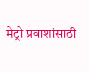मेट्रो प्रवाशांसाठी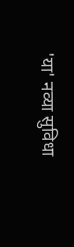'या' नव्या सुविधा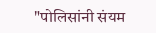"पोलिसांनी संयम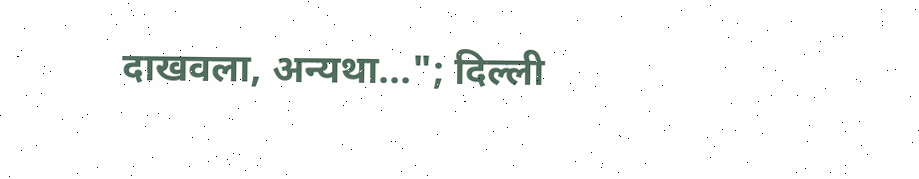दाखवला, अन्यथा..."; दिल्ली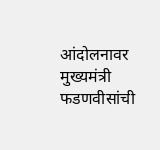आंदोलनावर मुख्यमंत्री फडणवीसांची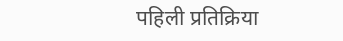पहिली प्रतिक्रिया